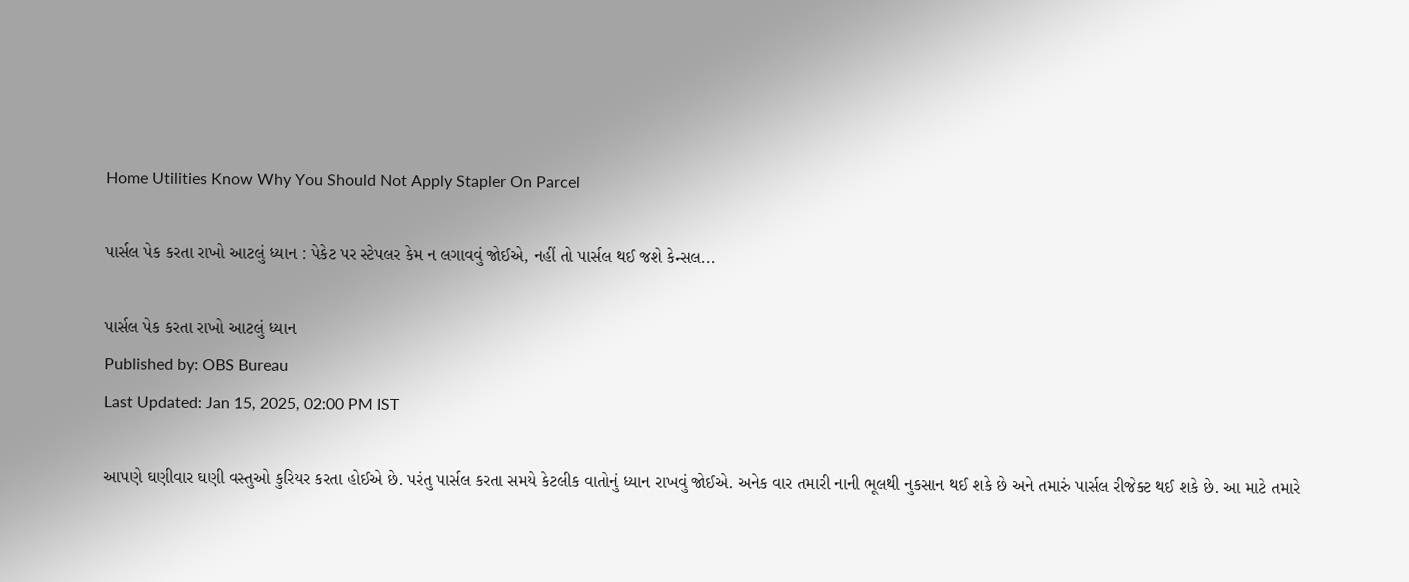Home Utilities Know Why You Should Not Apply Stapler On Parcel

પાર્સલ પેક કરતા રાખો આટલું ધ્યાન : પેકેટ પર સ્ટેપલર કેમ ન લગાવવું જોઈએ, નહીં તો પાર્સલ થઈ જશે કેન્સલ...

પાર્સલ પેક કરતા રાખો આટલું ધ્યાન
Published by: OBS Bureau
Last Updated: Jan 15, 2025, 02:00 PM IST

આપણે ઘણીવાર ઘણી વસ્તુઓ કુરિયર કરતા હોઈએ છે. પરંતુ પાર્સલ કરતા સમયે કેટલીક વાતોનું ધ્યાન રાખવું જોઈએ. અનેક વાર તમારી નાની ભૂલથી નુકસાન થઈ શકે છે અને તમારું પાર્સલ રીજેક્ટ થઈ શકે છે. આ માટે તમારે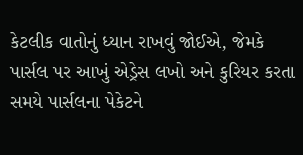કેટલીક વાતોનું ધ્યાન રાખવું જોઈએ, જેમકે પાર્સલ પર આખું એડ્રેસ લખો અને કુરિયર કરતા સમયે પાર્સલના પેકેટને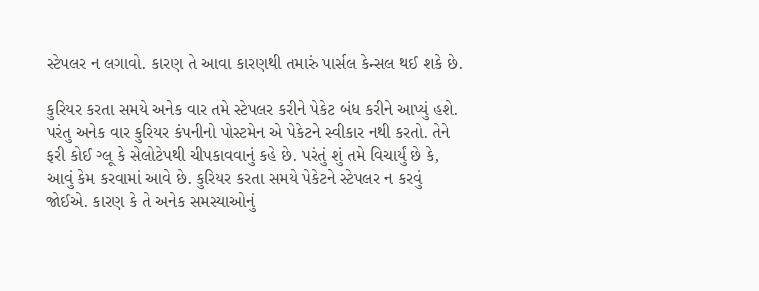સ્ટેપલર ન લગાવો. કારણ તે આવા કારણથી તમારું પાર્સલ કેન્સલ થઈ શકે છે.

કુરિયર કરતા સમયે અનેક વાર તમે સ્ટેપલર કરીને પેકેટ બંધ કરીને આપ્યું હશે. પરંતુ અનેક વાર કુરિયર કંપનીનો પોસ્ટમેન એ પેકેટને સ્વીકાર નથી કરતો. તેને ફરી કોઈ ગ્લૂ કે સેલોટેપથી ચીપકાવવાનું કહે છે. પરંતું શું તમે વિચાર્યું છે કે, આવું કેમ કરવામાં આવે છે. કુરિયર કરતા સમયે પેકેટને સ્ટેપલર ન કરવું જોઈએ. કારણ કે તે અનેક સમસ્યાઓનું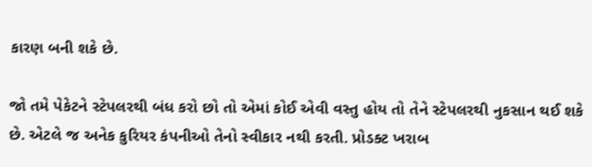કારણ બની શકે છે.

જો તમે પેકેટને સ્ટેપલરથી બંધ કરો છો તો એમાં કોઈ એવી વસ્તુ હોય તો તેને સ્ટેપલરથી નુકસાન થઈ શકે છે. એટલે જ અનેક કુરિયર કંપનીઓ તેનો સ્વીકાર નથી કરતી. પ્રોડક્ટ ખરાબ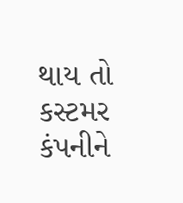થાય તો કસ્ટમર કંપનીને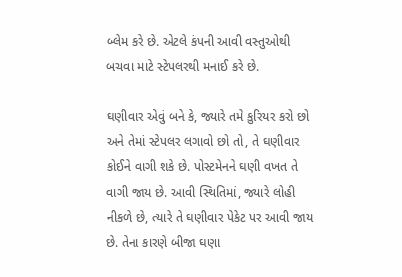બ્લેમ કરે છે. એટલે કંપની આવી વસ્તુઓથી બચવા માટે સ્ટેપલરથી મનાઈ કરે છે.

ઘણીવાર એવું બને કે, જ્યારે તમે કુરિયર કરો છો અને તેમાં સ્ટેપલર લગાવો છો તો, તે ઘણીવાર કોઈને વાગી શકે છે. પોસ્ટમેનને ઘણી વખત તે વાગી જાય છે. આવી સ્થિતિમાં, જ્યારે લોહી નીકળે છે, ત્યારે તે ઘણીવાર પેકેટ પર આવી જાય છે. તેના કારણે બીજા ઘણા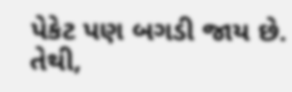પેકેટ પણ બગડી જાય છે. તેથી,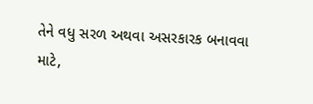તેને વધુ સરળ અથવા અસરકારક બનાવવા માટે,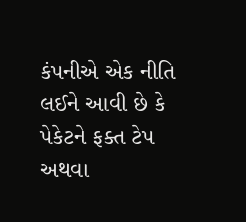કંપનીએ એક નીતિ લઈને આવી છે કે પેકેટને ફક્ત ટેપ અથવા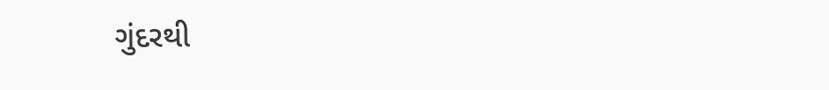ગુંદરથી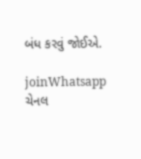બંધ કરવું જોઈએ.

joinWhatsapp ચેનલ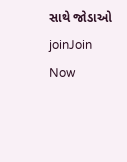સાથે જોડાઓ
joinJoin Now